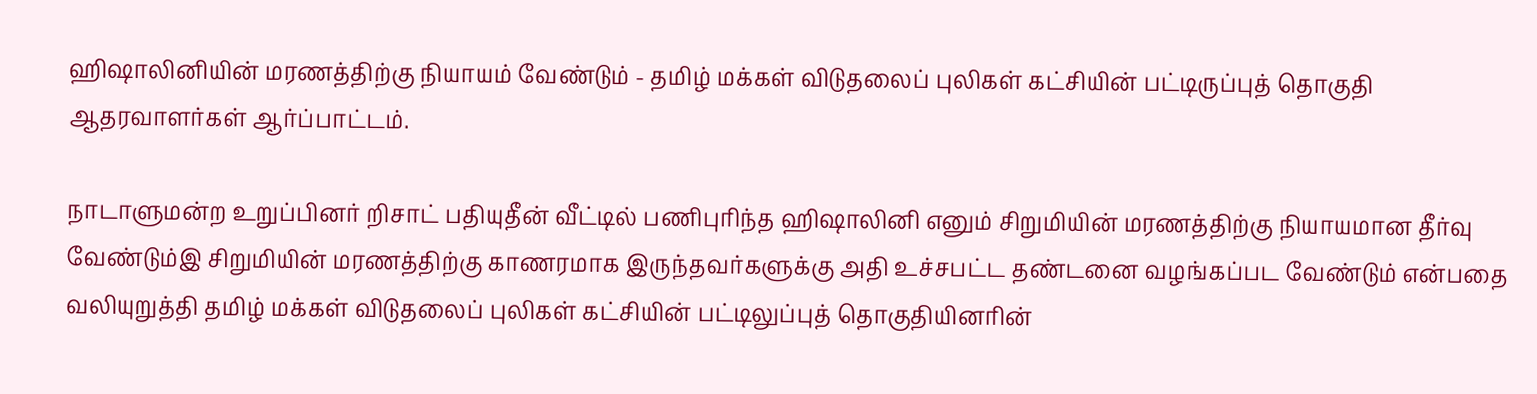ஹிஷாலினியின் மரணத்திற்கு நியாயம் வேண்டும் - தமிழ் மக்கள் விடுதலைப் புலிகள் கட்சியின் பட்டிருப்புத் தொகுதி ஆதரவாளர்கள் ஆர்ப்பாட்டம்.

நாடாளுமன்ற உறுப்பினர் றிசாட் பதியுதீன் வீட்டில் பணிபுரிந்த ஹிஷாலினி எனும் சிறுமியின் மரணத்திற்கு நியாயமான தீர்வு வேண்டும்இ சிறுமியின் மரணத்திற்கு காணரமாக இருந்தவர்களுக்கு அதி உச்சபட்ட தண்டனை வழங்கப்பட வேண்டும் என்பதை வலியுறுத்தி தமிழ் மக்கள் விடுதலைப் புலிகள் கட்சியின் பட்டிலுப்புத் தொகுதியினரின்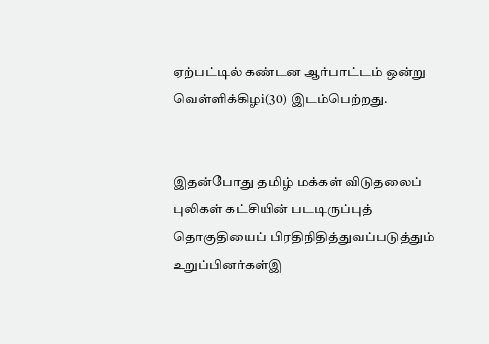ஏற்பட்டில் கண்டன ஆர்பாட்டம் ஒன்று வெள்ளிக்கிழi(30) இடம்பெற்றது.


இதன்போது தமிழ் மக்கள் விடுதலைப் புலிகள் கட்சியின் படடிருப்புத் தொகுதியைப் பிரதிநிதித்துவப்படுத்தும் உறுப்பினர்கள்இ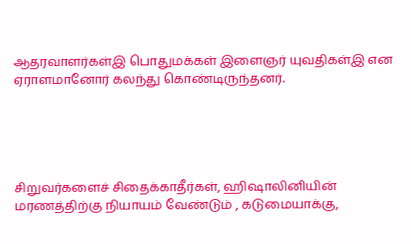ஆதரவாளர்கள்இ பொதுமக்கள் இளைஞர் யுவதிகள்இ என ஏராளமானோர் கலந்து கொண்டிருந்தனர்.





சிறுவர்களைச் சிதைக்காதீர்கள், ஹிஷாலினியின் மரணத்திற்கு நியாயம் வேண்டும் , கடுமையாக்கு,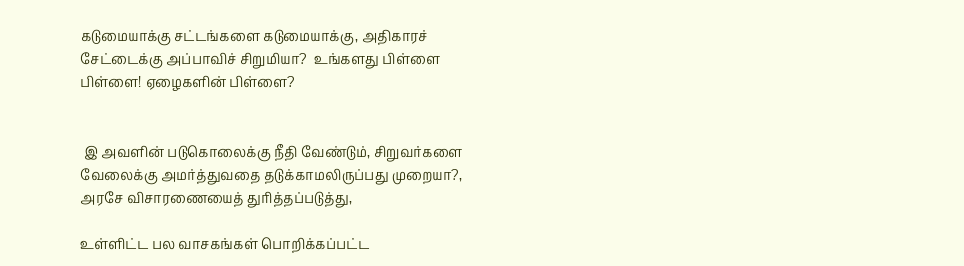கடுமையாக்கு சட்டங்களை கடுமையாக்கு, அதிகாரச் சேட்டைக்கு அப்பாவிச் சிறுமியா?  உங்களது பிள்ளை பிள்ளை! ஏழைகளின் பிள்ளை?


 இ அவளின் படுகொலைக்கு நீதி வேண்டும், சிறுவர்களை வேலைக்கு அமர்த்துவதை தடுக்காமலிருப்பது முறையா?,  அரசே விசாரணையைத் துரித்தப்படுத்து,

உள்ளிட்ட பல வாசகங்கள் பொறிக்கப்பட்ட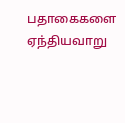பதாகைகளை ஏந்தியவாறு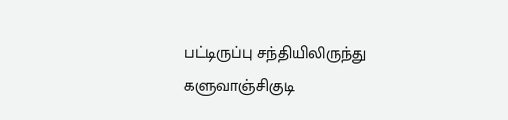பட்டிருப்பு சந்தியிலிருந்து களுவாஞ்சிகுடி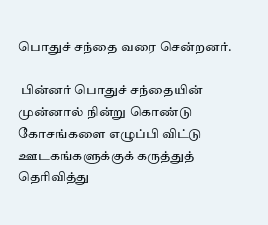பொதுச் சந்தை வரை சென்றனர்.

 பின்னர் பொதுச் சந்தையின் முன்னால் நின்று கொண்டு கோசங்களை எழுப்பி விட்டு ஊடகங்களுக்குக் கருத்துத் தெரிவித்து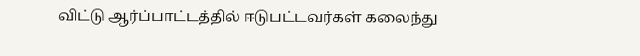விட்டு ஆர்ப்பாட்டத்தில் ஈடுபட்டவர்கள் கலைந்து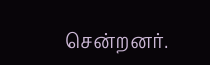சென்றனர்.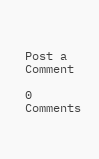Post a Comment

0 Comments